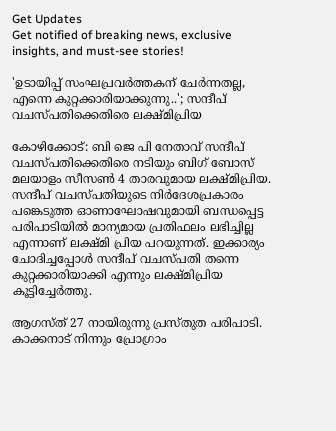Get Updates
Get notified of breaking news, exclusive insights, and must-see stories!

'ഉടായിപ്പ് സംഘപ്രവര്‍ത്തകന് ചേര്‍ന്നതല്ല, എന്നെ കുറ്റക്കാരിയാക്കുന്നു..'; സന്ദീപ് വചസ്പതിക്കെതിരെ ലക്ഷ്മിപ്രിയ

കോഴിക്കോട്: ബി ജെ പി നേതാവ് സന്ദീപ് വചസ്പതിക്കെതിരെ നടിയും ബിഗ് ബോസ് മലയാളം സീസണ്‍ 4 താരവുമായ ലക്ഷ്മിപ്രിയ. സന്ദീപ് വചസ്പതിയുടെ നിര്‍ദേശപ്രകാരം പങ്കെടുത്ത ഓണാഘോഷവുമായി ബന്ധപ്പെട്ട പരിപാടിയില്‍ മാന്യമായ പ്രതിഫലം ലഭിച്ചില്ല എന്നാണ് ലക്ഷ്മി പ്രിയ പറയുന്നത്. ഇക്കാര്യം ചോദിച്ചപ്പോള്‍ സന്ദീപ് വചസ്പതി തന്നെ കുറ്റക്കാരിയാക്കി എന്നും ലക്ഷ്മിപ്രിയ കൂട്ടിച്ചേര്‍ത്തു.

ആഗസ്ത് 27 നായിരുന്നു പ്രസ്തുത പരിപാടി. കാക്കനാട് നിന്നും പ്രോഗ്രാം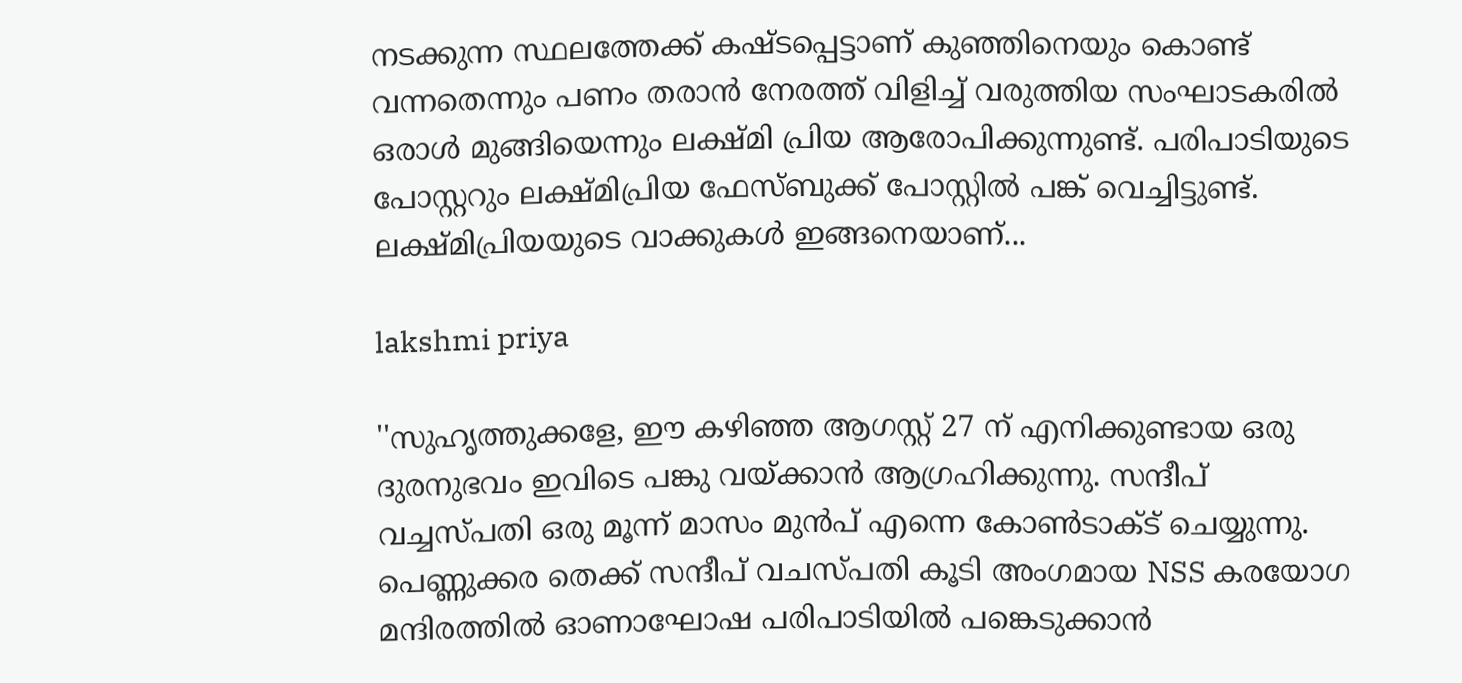നടക്കുന്ന സ്ഥലത്തേക്ക് കഷ്ടപ്പെട്ടാണ് കുഞ്ഞിനെയും കൊണ്ട് വന്നതെന്നും പണം തരാന്‍ നേരത്ത് വിളിച്ച് വരുത്തിയ സംഘാടകരില്‍ ഒരാള്‍ മുങ്ങിയെന്നും ലക്ഷ്മി പ്രിയ ആരോപിക്കുന്നുണ്ട്. പരിപാടിയുടെ പോസ്റ്ററും ലക്ഷ്മിപ്രിയ ഫേസ്ബുക്ക് പോസ്റ്റില്‍ പങ്ക് വെച്ചിട്ടുണ്ട്. ലക്ഷ്മിപ്രിയയുടെ വാക്കുകള്‍ ഇങ്ങനെയാണ്...

lakshmi priya

''സുഹൃത്തുക്കളേ, ഈ കഴിഞ്ഞ ആഗസ്റ്റ് 27 ന് എനിക്കുണ്ടായ ഒരു ദുരനുഭവം ഇവിടെ പങ്കു വയ്ക്കാന്‍ ആഗ്രഹിക്കുന്നു. സന്ദീപ് വച്ചസ്പതി ഒരു മൂന്ന് മാസം മുന്‍പ് എന്നെ കോണ്‍ടാക്ട് ചെയ്യുന്നു. പെണ്ണുക്കര തെക്ക് സന്ദീപ് വചസ്പതി കൂടി അംഗമായ NSS കരയോഗ മന്ദിരത്തില്‍ ഓണാഘോഷ പരിപാടിയില്‍ പങ്കെടുക്കാന്‍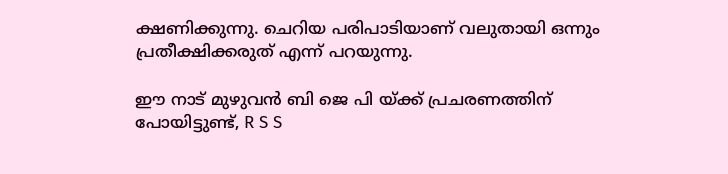ക്ഷണിക്കുന്നു. ചെറിയ പരിപാടിയാണ് വലുതായി ഒന്നും പ്രതീക്ഷിക്കരുത് എന്ന് പറയുന്നു.

ഈ നാട് മുഴുവന്‍ ബി ജെ പി യ്ക്ക് പ്രചരണത്തിന് പോയിട്ടുണ്ട്, R S S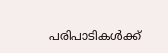പരിപാടികള്‍ക്ക്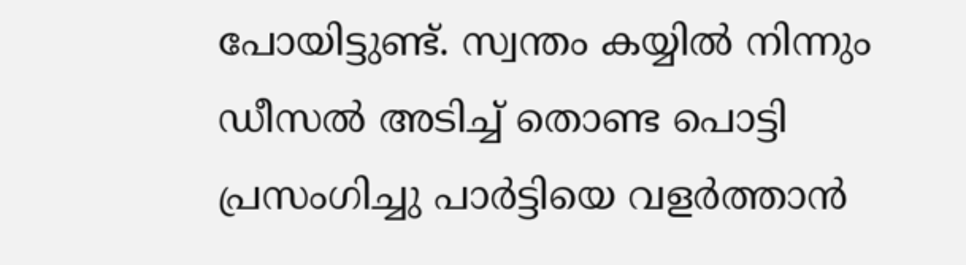പോയിട്ടുണ്ട്. സ്വന്തം കയ്യില്‍ നിന്നും ഡീസല്‍ അടിച്ച് തൊണ്ട പൊട്ടി പ്രസംഗിച്ചു പാര്‍ട്ടിയെ വളര്‍ത്താന്‍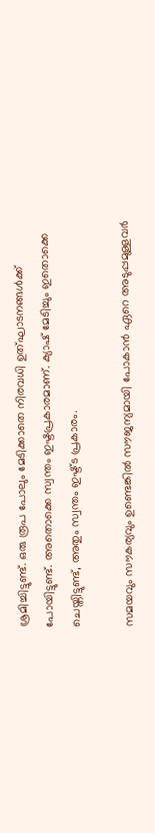ശ്രമിച്ചിട്ടുണ്ട്. ഒരു രൂപ പോലും മേടിക്കാതെ നിരവധി ഉത്ഘാടനങ്ങള്‍ക്ക് പോയിട്ടുണ്ട്. അതൊക്കെ സ്വന്തം ഇഷ്ടപ്രകാരമാണ്. ക്യാഷ് മേടിച്ചും ഇതൊക്കെ ചെയ്തിട്ടുണ്ട്, അതും സ്വന്തം ഇഷ്ട്ട പ്രകാരം.

സമയവും സൗകര്യവും ഉണ്ടെങ്കില്‍ സൗജന്യമായി പോകാന്‍ ഏറെ അടുപ്പമുള്ളവര്‍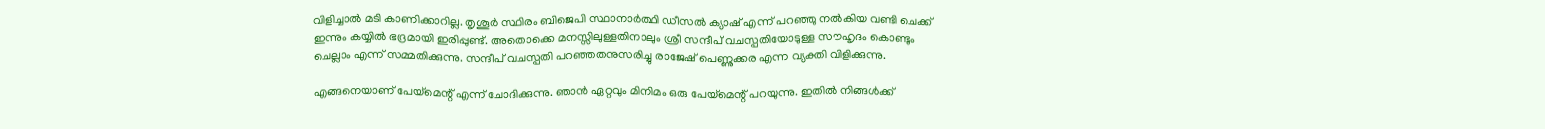വിളിച്ചാല്‍ മടി കാണിക്കാറില്ല. തൃശൂര്‍ സ്ഥിരം ബിജെപി സ്ഥാനാര്‍ത്ഥി ഡീസല്‍ ക്യാഷ് എന്ന് പറഞ്ഞു നല്‍കിയ വണ്ടി ചെക്ക് ഇന്നും കയ്യില്‍ ഭദ്രമായി ഇരിപ്പുണ്ട്. അതൊക്കെ മനസ്സിലുള്ളതിനാലും ശ്രീ സന്ദീപ് വചസ്പതിയോടുള്ള സൗഹൃദം കൊണ്ടും ചെല്ലാം എന്ന് സമ്മതിക്കുന്നു. സന്ദീപ് വചസ്പതി പറഞ്ഞതനുസരിച്ചു രാജേഷ് പെണ്ണുക്കര എന്ന വ്യക്തി വിളിക്കുന്നു.

എങ്ങനെയാണ് പേയ്മെന്റ് എന്ന് ചോദിക്കുന്നു. ഞാന്‍ ഏറ്റവും മിനിമം ഒരു പേയ്മെന്റ് പറയുന്നു. ഇതില്‍ നിങ്ങള്‍ക്ക്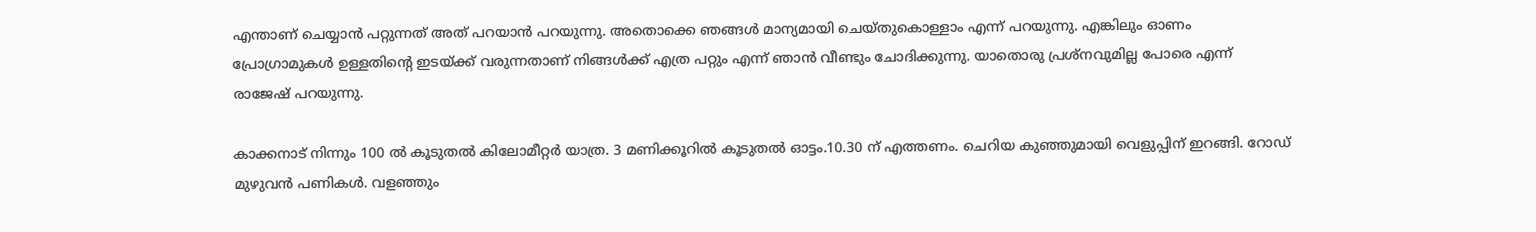എന്താണ് ചെയ്യാന്‍ പറ്റുന്നത് അത് പറയാന്‍ പറയുന്നു. അതൊക്കെ ഞങ്ങള്‍ മാന്യമായി ചെയ്തുകൊള്ളാം എന്ന് പറയുന്നു. എങ്കിലും ഓണം പ്രോഗ്രാമുകള്‍ ഉള്ളതിന്റെ ഇടയ്ക്ക് വരുന്നതാണ് നിങ്ങള്‍ക്ക് എത്ര പറ്റും എന്ന് ഞാന്‍ വീണ്ടും ചോദിക്കുന്നു. യാതൊരു പ്രശ്‌നവുമില്ല പോരെ എന്ന് രാജേഷ് പറയുന്നു.

കാക്കനാട് നിന്നും 100 ല്‍ കൂടുതല്‍ കിലോമീറ്റര്‍ യാത്ര. 3 മണിക്കൂറില്‍ കൂടുതല്‍ ഓട്ടം.10.30 ന് എത്തണം. ചെറിയ കുഞ്ഞുമായി വെളുപ്പിന് ഇറങ്ങി. റോഡ് മുഴുവന്‍ പണികള്‍. വളഞ്ഞും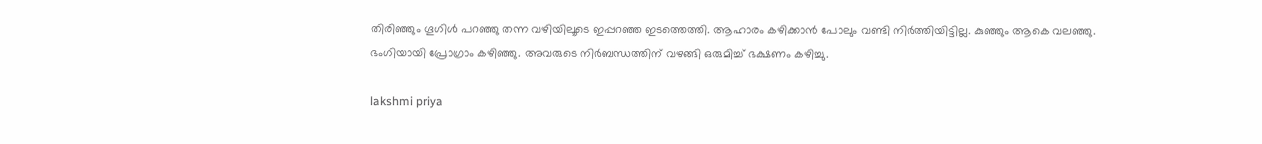തിരിഞ്ഞും ഗൂഗിള്‍ പറഞ്ഞു തന്ന വഴിയിലൂടെ ഇപ്പറഞ്ഞ ഇടത്തെത്തി. ആഹാരം കഴിക്കാന്‍ പോലും വണ്ടി നിര്‍ത്തിയിട്ടില്ല. കുഞ്ഞും ആകെ വലഞ്ഞു. ഭംഗിയായി പ്രോഗ്രാം കഴിഞ്ഞു. അവരുടെ നിര്‍ബന്ധത്തിന് വഴങ്ങി ഒരുമിച്ച് ഭക്ഷണം കഴിച്ചു.

lakshmi priya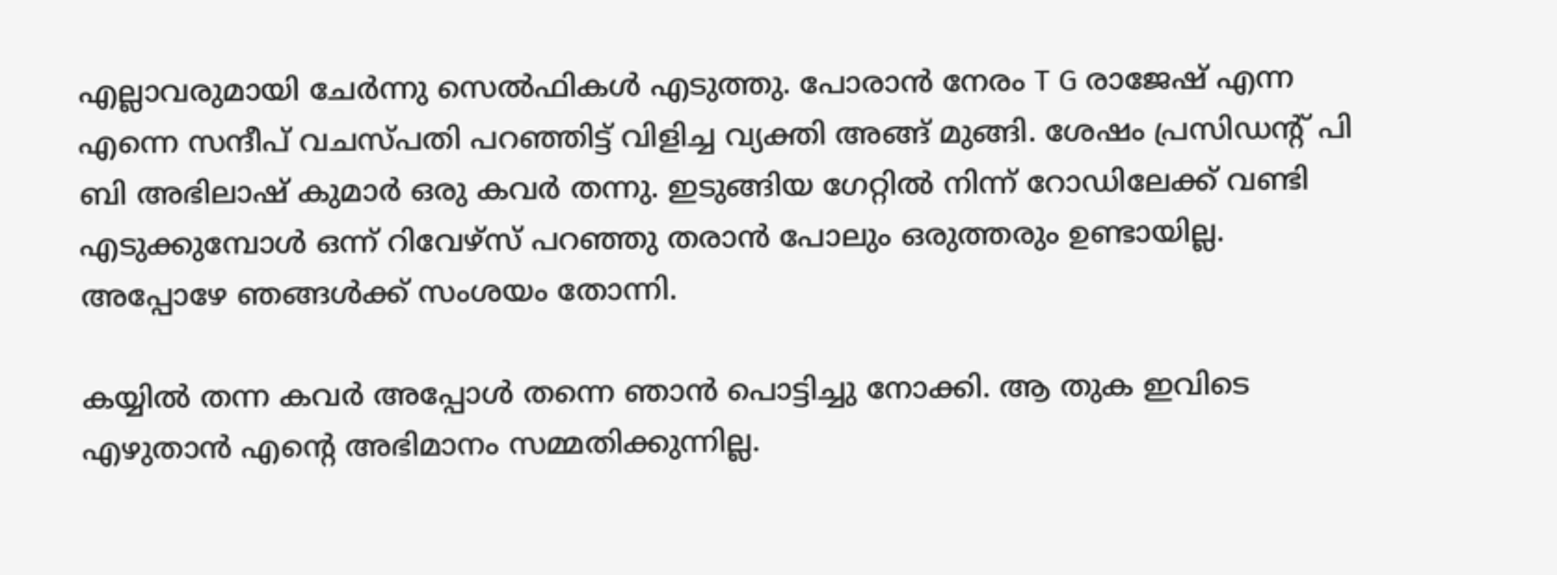എല്ലാവരുമായി ചേര്‍ന്നു സെല്‍ഫികള്‍ എടുത്തു. പോരാന്‍ നേരം T G രാജേഷ് എന്ന എന്നെ സന്ദീപ് വചസ്പതി പറഞ്ഞിട്ട് വിളിച്ച വ്യക്തി അങ്ങ് മുങ്ങി. ശേഷം പ്രസിഡന്റ് പി ബി അഭിലാഷ് കുമാര്‍ ഒരു കവര്‍ തന്നു. ഇടുങ്ങിയ ഗേറ്റില്‍ നിന്ന് റോഡിലേക്ക് വണ്ടി എടുക്കുമ്പോള്‍ ഒന്ന് റിവേഴ്സ് പറഞ്ഞു തരാന്‍ പോലും ഒരുത്തരും ഉണ്ടായില്ല. അപ്പോഴേ ഞങ്ങള്‍ക്ക് സംശയം തോന്നി.

കയ്യില്‍ തന്ന കവര്‍ അപ്പോള്‍ തന്നെ ഞാന്‍ പൊട്ടിച്ചു നോക്കി. ആ തുക ഇവിടെ എഴുതാന്‍ എന്റെ അഭിമാനം സമ്മതിക്കുന്നില്ല.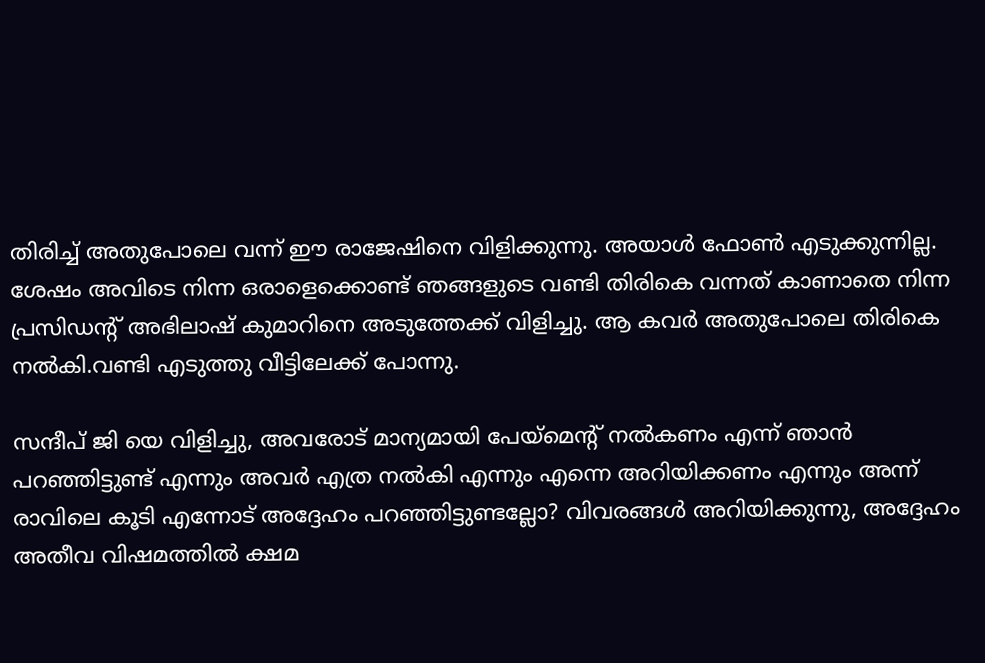തിരിച്ച് അതുപോലെ വന്ന് ഈ രാജേഷിനെ വിളിക്കുന്നു. അയാള്‍ ഫോണ്‍ എടുക്കുന്നില്ല. ശേഷം അവിടെ നിന്ന ഒരാളെക്കൊണ്ട് ഞങ്ങളുടെ വണ്ടി തിരികെ വന്നത് കാണാതെ നിന്ന പ്രസിഡന്റ് അഭിലാഷ് കുമാറിനെ അടുത്തേക്ക് വിളിച്ചു. ആ കവര്‍ അതുപോലെ തിരികെ നല്‍കി.വണ്ടി എടുത്തു വീട്ടിലേക്ക് പോന്നു.

സന്ദീപ് ജി യെ വിളിച്ചു, അവരോട് മാന്യമായി പേയ്മെന്റ് നല്‍കണം എന്ന് ഞാന്‍ പറഞ്ഞിട്ടുണ്ട് എന്നും അവര്‍ എത്ര നല്‍കി എന്നും എന്നെ അറിയിക്കണം എന്നും അന്ന് രാവിലെ കൂടി എന്നോട് അദ്ദേഹം പറഞ്ഞിട്ടുണ്ടല്ലോ? വിവരങ്ങള്‍ അറിയിക്കുന്നു, അദ്ദേഹം അതീവ വിഷമത്തില്‍ ക്ഷമ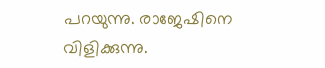പറയുന്നു. രാജേഷിനെ വിളിക്കുന്നു.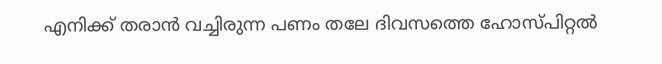എനിക്ക് തരാന്‍ വച്ചിരുന്ന പണം തലേ ദിവസത്തെ ഹോസ്പിറ്റല്‍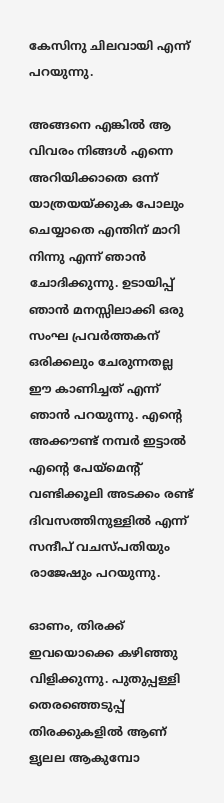കേസിനു ചിലവായി എന്ന് പറയുന്നു.

അങ്ങനെ എങ്കില്‍ ആ വിവരം നിങ്ങള്‍ എന്നെ അറിയിക്കാതെ ഒന്ന് യാത്രയയ്ക്കുക പോലും ചെയ്യാതെ എന്തിന് മാറി നിന്നു എന്ന് ഞാന്‍ ചോദിക്കുന്നു. ഉടായിപ്പ് ഞാന്‍ മനസ്സിലാക്കി ഒരു സംഘ പ്രവര്‍ത്തകന് ഒരിക്കലും ചേരുന്നതല്ല ഈ കാണിച്ചത് എന്ന് ഞാന്‍ പറയുന്നു. എന്റെ അക്കൗണ്ട് നമ്പര്‍ ഇട്ടാല്‍ എന്റെ പേയ്മെന്റ് വണ്ടിക്കൂലി അടക്കം രണ്ട് ദിവസത്തിനുള്ളില്‍ എന്ന് സന്ദീപ് വചസ്പതിയും രാജേഷും പറയുന്നു.

ഓണം, തിരക്ക് ഇവയൊക്കെ കഴിഞ്ഞു വിളിക്കുന്നു. പുതുപ്പള്ളി തെരഞ്ഞെടുപ്പ് തിരക്കുകളില്‍ ആണ് ളൃലല ആകുമ്പോ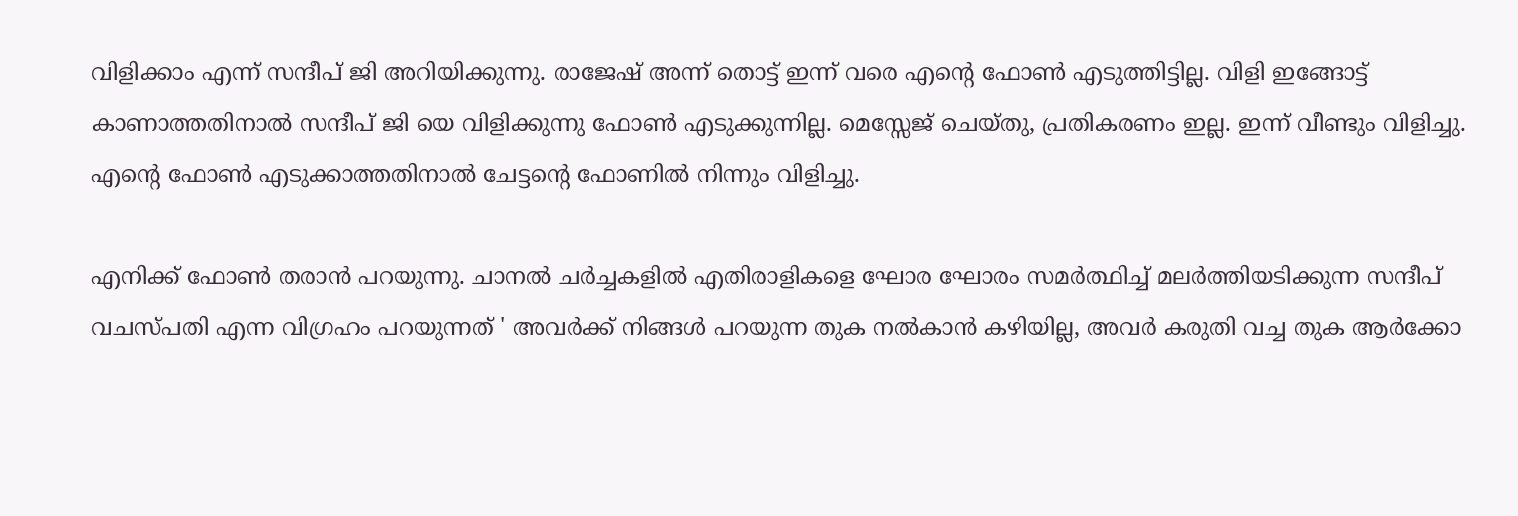വിളിക്കാം എന്ന് സന്ദീപ് ജി അറിയിക്കുന്നു. രാജേഷ് അന്ന് തൊട്ട് ഇന്ന് വരെ എന്റെ ഫോണ്‍ എടുത്തിട്ടില്ല. വിളി ഇങ്ങോട്ട് കാണാത്തതിനാല്‍ സന്ദീപ് ജി യെ വിളിക്കുന്നു ഫോണ്‍ എടുക്കുന്നില്ല. മെസ്സേജ് ചെയ്തു, പ്രതികരണം ഇല്ല. ഇന്ന് വീണ്ടും വിളിച്ചു. എന്റെ ഫോണ്‍ എടുക്കാത്തതിനാല്‍ ചേട്ടന്റെ ഫോണില്‍ നിന്നും വിളിച്ചു.

എനിക്ക് ഫോണ്‍ തരാന്‍ പറയുന്നു. ചാനല്‍ ചര്‍ച്ചകളില്‍ എതിരാളികളെ ഘോര ഘോരം സമര്‍ത്ഥിച്ച് മലര്‍ത്തിയടിക്കുന്ന സന്ദീപ് വചസ്പതി എന്ന വിഗ്രഹം പറയുന്നത് ' അവര്‍ക്ക് നിങ്ങള്‍ പറയുന്ന തുക നല്‍കാന്‍ കഴിയില്ല, അവര്‍ കരുതി വച്ച തുക ആര്‍ക്കോ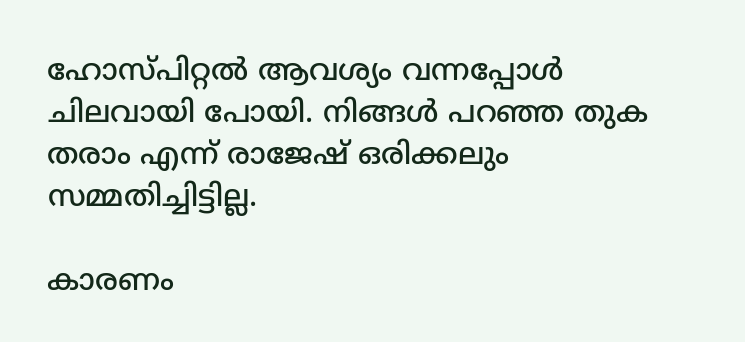ഹോസ്പിറ്റല്‍ ആവശ്യം വന്നപ്പോള്‍ ചിലവായി പോയി. നിങ്ങള്‍ പറഞ്ഞ തുക തരാം എന്ന് രാജേഷ് ഒരിക്കലും സമ്മതിച്ചിട്ടില്ല.

കാരണം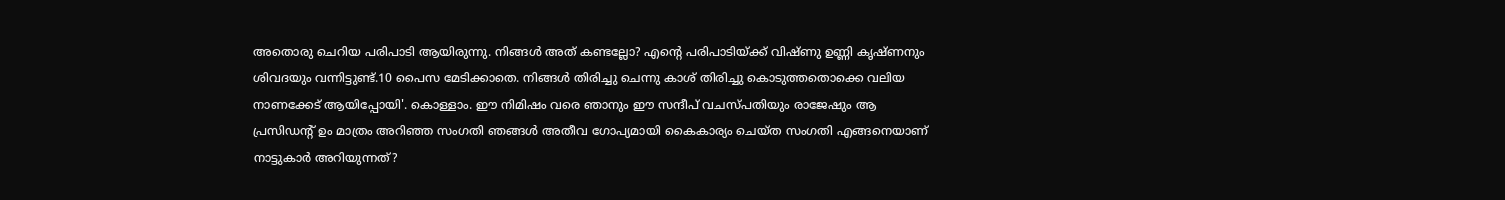അതൊരു ചെറിയ പരിപാടി ആയിരുന്നു. നിങ്ങള്‍ അത് കണ്ടല്ലോ? എന്റെ പരിപാടിയ്ക്ക് വിഷ്ണു ഉണ്ണി കൃഷ്ണനും ശിവദയും വന്നിട്ടുണ്ട്.10 പൈസ മേടിക്കാതെ. നിങ്ങള്‍ തിരിച്ചു ചെന്നു കാശ് തിരിച്ചു കൊടുത്തതൊക്കെ വലിയ നാണക്കേട് ആയിപ്പോയി'. കൊള്ളാം. ഈ നിമിഷം വരെ ഞാനും ഈ സന്ദീപ് വചസ്പതിയും രാജേഷും ആ പ്രസിഡന്റ് ഉം മാത്രം അറിഞ്ഞ സംഗതി ഞങ്ങള്‍ അതീവ ഗോപ്യമായി കൈകാര്യം ചെയ്ത സംഗതി എങ്ങനെയാണ് നാട്ടുകാര്‍ അറിയുന്നത്?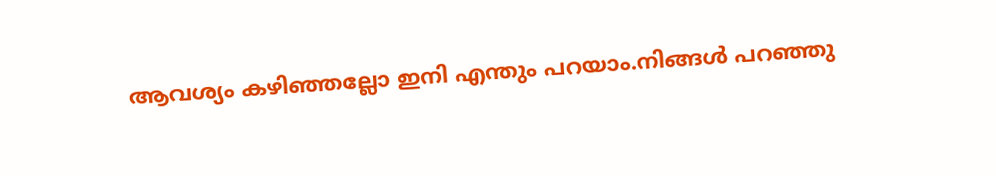ആവശ്യം കഴിഞ്ഞല്ലോ ഇനി എന്തും പറയാം.നിങ്ങള്‍ പറഞ്ഞു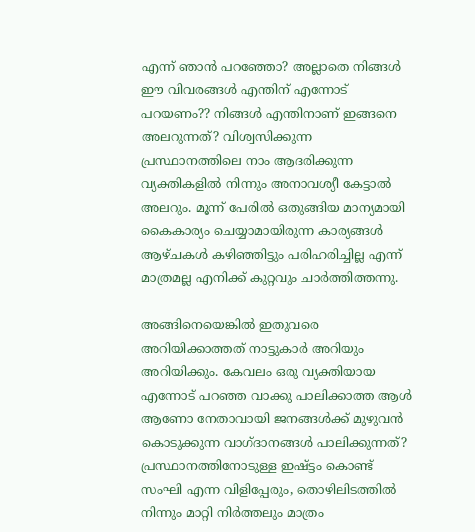എന്ന് ഞാന്‍ പറഞ്ഞോ? അല്ലാതെ നിങ്ങള്‍ ഈ വിവരങ്ങള്‍ എന്തിന് എന്നോട് പറയണം?? നിങ്ങള്‍ എന്തിനാണ് ഇങ്ങനെ അലറുന്നത്? വിശ്വസിക്കുന്ന പ്രസ്ഥാനത്തിലെ നാം ആദരിക്കുന്ന വ്യക്തികളില്‍ നിന്നും അനാവശ്യീ കേട്ടാല്‍ അലറും. മൂന്ന് പേരില്‍ ഒതുങ്ങിയ മാന്യമായി കൈകാര്യം ചെയ്യാമായിരുന്ന കാര്യങ്ങള്‍ ആഴ്ചകള്‍ കഴിഞ്ഞിട്ടും പരിഹരിച്ചില്ല എന്ന് മാത്രമല്ല എനിക്ക് കുറ്റവും ചാര്‍ത്തിത്തന്നു.

അങ്ങിനെയെങ്കില്‍ ഇതുവരെ അറിയിക്കാത്തത് നാട്ടുകാര്‍ അറിയും അറിയിക്കും. കേവലം ഒരു വ്യക്തിയായ എന്നോട് പറഞ്ഞ വാക്കു പാലിക്കാത്ത ആള്‍ ആണോ നേതാവായി ജനങ്ങള്‍ക്ക് മുഴുവന്‍ കൊടുക്കുന്ന വാഗ്ദാനങ്ങള്‍ പാലിക്കുന്നത്? പ്രസ്ഥാനത്തിനോടുള്ള ഇഷ്ട്ടം കൊണ്ട് സംഘി എന്ന വിളിപ്പേരും, തൊഴിലിടത്തില്‍ നിന്നും മാറ്റി നിര്‍ത്തലും മാത്രം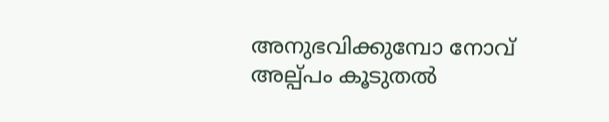അനുഭവിക്കുമ്പോ നോവ് അല്പ്പം കൂടുതല്‍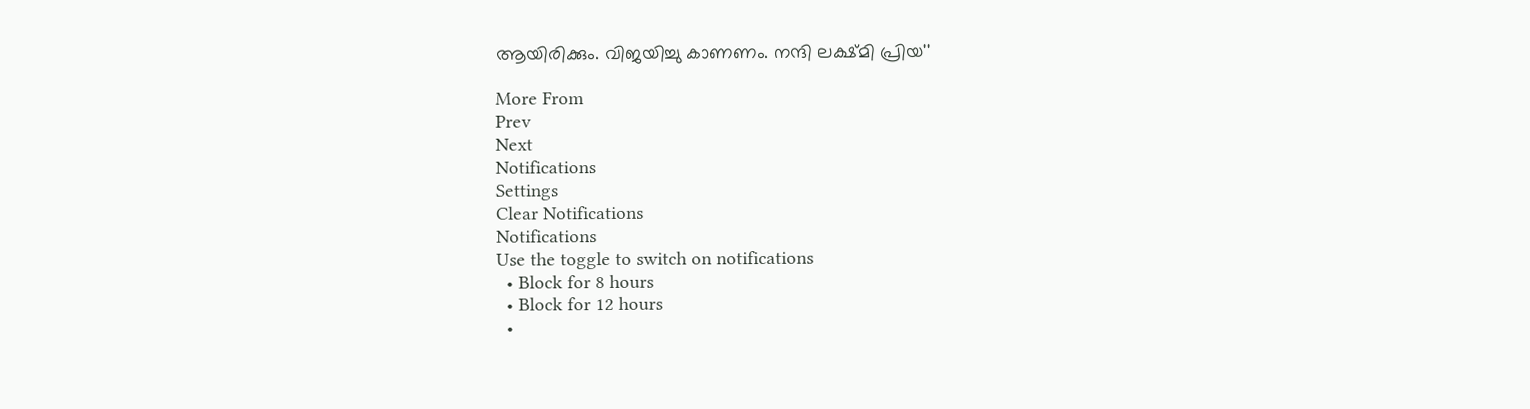ആയിരിക്കും. വിജയിച്ചു കാണണം. നന്ദി ലക്ഷ്മി പ്രിയ''

More From
Prev
Next
Notifications
Settings
Clear Notifications
Notifications
Use the toggle to switch on notifications
  • Block for 8 hours
  • Block for 12 hours
  •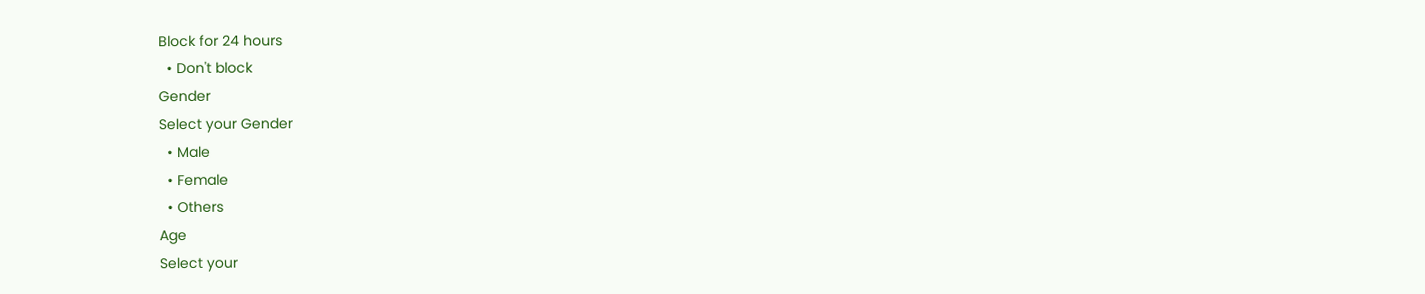Block for 24 hours
  • Don't block
Gender
Select your Gender
  • Male
  • Female
  • Others
Age
Select your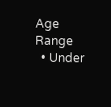Age Range
  • Under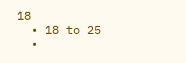18
  • 18 to 25
  •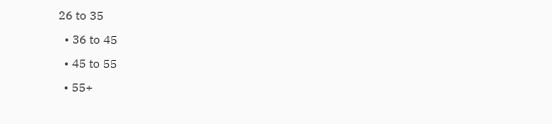26 to 35
  • 36 to 45
  • 45 to 55
  • 55+